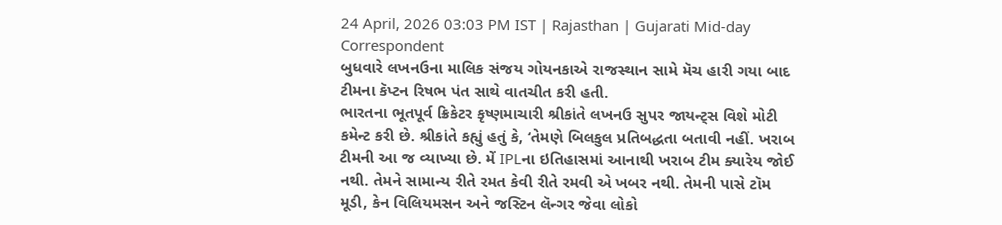24 April, 2026 03:03 PM IST | Rajasthan | Gujarati Mid-day Correspondent
બુધવારે લખનઉના માલિક સંજય ગોયનકાએ રાજસ્થાન સામે મૅચ હારી ગયા બાદ ટીમના કૅપ્ટન રિષભ પંત સાથે વાતચીત કરી હતી.
ભારતના ભૂતપૂર્વ ક્રિકેટર કૃષ્ણમાચારી શ્રીકાંતે લખનઉ સુપર જાયન્ટ્સ વિશે મોટી કમેન્ટ કરી છે. શ્રીકાંતે કહ્યું હતું કે, ‘તેમણે બિલકુલ પ્રતિબદ્ધતા બતાવી નહીં. ખરાબ ટીમની આ જ વ્યાખ્યા છે. મેં IPLના ઇતિહાસમાં આનાથી ખરાબ ટીમ ક્યારેય જોઈ નથી. તેમને સામાન્ય રીતે રમત કેવી રીતે રમવી એ ખબર નથી. તેમની પાસે ટૉમ મૂડી, કેન વિલિયમસન અને જસ્ટિન લૅન્ગર જેવા લોકો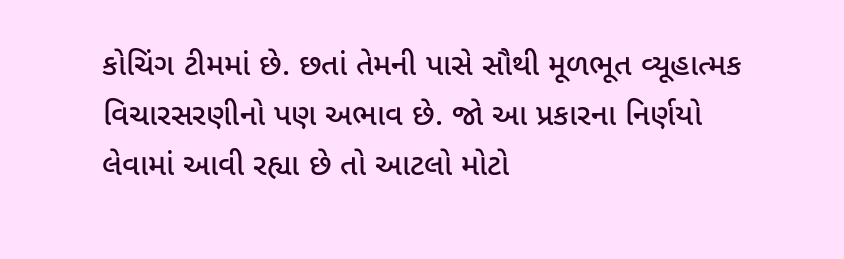કોચિંગ ટીમમાં છે. છતાં તેમની પાસે સૌથી મૂળભૂત વ્યૂહાત્મક વિચારસરણીનો પણ અભાવ છે. જો આ પ્રકારના નિર્ણયો લેવામાં આવી રહ્યા છે તો આટલો મોટો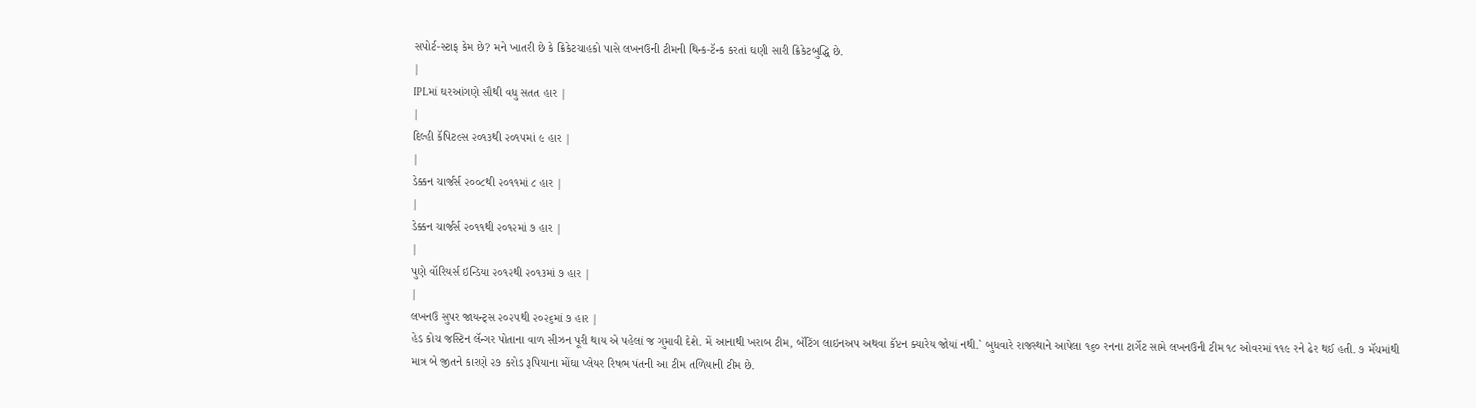સપોર્ટ-સ્ટાફ કેમ છે? મને ખાતરી છે કે ક્રિકેટચાહકો પાસે લખનઉની ટીમની થિન્ક-ટૅન્ક કરતાં ઘણી સારી ક્રિકેટબુદ્ધિ છે.
|
IPLમાં ઘરઆંગણે સૌથી વધુ સતત હાર |
|
દિલ્હી કૅપિટલ્સ ૨૦૧૩થી ૨૦૧૫માં ૯ હાર |
|
ડેક્કન ચાર્જર્સ ૨૦૦૮થી ૨૦૧૧માં ૮ હાર |
|
ડેક્કન ચાર્જર્સ ૨૦૧૧થી ૨૦૧૨માં ૭ હાર |
|
પુણે વૉરિયર્સ ઇન્ડિયા ૨૦૧૨થી ૨૦૧૩માં ૭ હાર |
|
લખનઉ સુપર જાયન્ટ્સ ૨૦૨૫થી ૨૦૨૬માં ૭ હાર |
હેડ કોચ જસ્ટિન લૅન્ગર પોતાના વાળ સીઝન પૂરી થાય એ પહેલાં જ ગુમાવી દેશે. મેં આનાથી ખરાબ ટીમ, બૅટિંગ લાઇનઅપ અથવા કૅપ્ટન ક્યારેય જોયાં નથી.` બુધવારે રાજસ્થાને આપેલા ૧૬૦ રનના ટાર્ગેટ સામે લખનઉની ટીમ ૧૮ ઓવરમાં ૧૧૯ રને ઢેર થઈ હતી. ૭ મૅચમાંથી માત્ર બે જીતને કારણે ૨૭ કરોડ રૂપિયાના મોંઘા પ્લેયર રિષભ પંતની આ ટીમ તળિયાની ટીમ છે.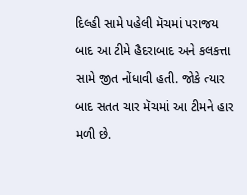દિલ્હી સામે પહેલી મૅચમાં પરાજય બાદ આ ટીમે હૈદરાબાદ અને કલકત્તા સામે જીત નોંધાવી હતી. જોકે ત્યાર બાદ સતત ચાર મૅચમાં આ ટીમને હાર મળી છે.